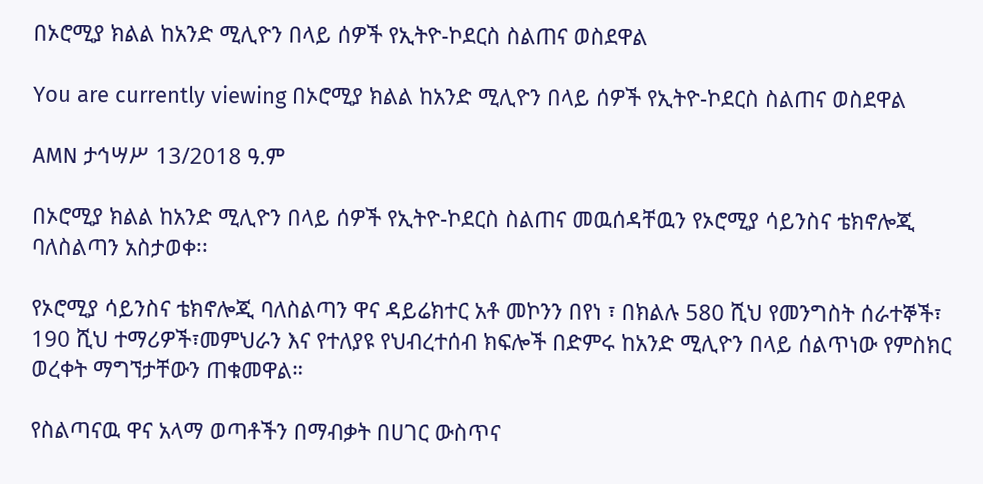በኦሮሚያ ክልል ከአንድ ሚሊዮን በላይ ሰዎች የኢትዮ-ኮደርስ ስልጠና ወስደዋል

You are currently viewing በኦሮሚያ ክልል ከአንድ ሚሊዮን በላይ ሰዎች የኢትዮ-ኮደርስ ስልጠና ወስደዋል

AMN ታኅሣሥ 13/2018 ዓ.ም

በኦሮሚያ ክልል ከአንድ ሚሊዮን በላይ ሰዎች የኢትዮ-ኮደርስ ስልጠና መዉሰዳቸዉን የኦሮሚያ ሳይንስና ቴክኖሎጂ ባለስልጣን አስታወቀ፡፡

የኦሮሚያ ሳይንስና ቴክኖሎጂ ባለስልጣን ዋና ዳይሬክተር አቶ መኮንን በየነ ፣ በክልሉ 580 ሺህ የመንግስት ሰራተኞች፣ 190 ሺህ ተማሪዎች፣መምህራን እና የተለያዩ የህብረተሰብ ክፍሎች በድምሩ ከአንድ ሚሊዮን በላይ ሰልጥነው የምስክር ወረቀት ማግኘታቸውን ጠቁመዋል።

የስልጣናዉ ዋና አላማ ወጣቶችን በማብቃት በሀገር ውስጥና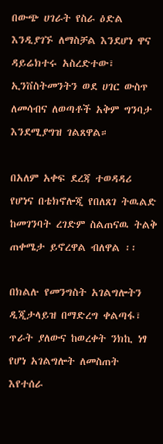በውጭ ሀገራት የስራ ዕድል እንዲያገኙ ለማስቻል እንደሆነ ዋና ዳይሬክተሩ አስረድተው፣ ኢንቨስትመንትን ወደ ሀገር ውስጥ ለመሳብና ለወጣቶች አቅም ግንባታ እንደሚያግዝ ገልጸዋል።

በአለም አቀፍ ደረጃ ተወዳዳሪ የሆነና በቴክኖሎጂ የበለጸገ ትዉልድ ከመገንባት ረገድም ስልጠናዉ ትልቅ ጠቀሜታ ይኖረዋል ብለዋል ፡፡

በክልሉ የመንግስት አገልግሎትን ዲጂታላይዝ በማድረግ ቀልጣፋ፣ ጥራት ያለውና ከወረቀት ንክኪ ነፃ የሆነ አገልግሎት ለመስጠት እየተሰራ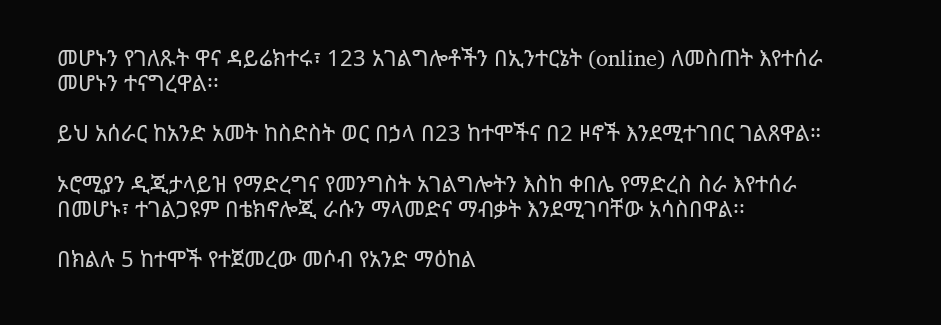መሆኑን የገለጹት ዋና ዳይሬክተሩ፣ 123 አገልግሎቶችን በኢንተርኔት (online) ለመስጠት እየተሰራ መሆኑን ተናግረዋል፡፡

ይህ አሰራር ከአንድ አመት ከስድስት ወር በኃላ በ23 ከተሞችና በ2 ዞኖች እንደሚተገበር ገልጸዋል።

ኦሮሚያን ዲጂታላይዝ የማድረግና የመንግስት አገልግሎትን እስከ ቀበሌ የማድረስ ስራ እየተሰራ በመሆኑ፣ ተገልጋዩም በቴክኖሎጂ ራሱን ማላመድና ማብቃት እንደሚገባቸው አሳስበዋል፡፡

በክልሉ 5 ከተሞች የተጀመረው መሶብ የአንድ ማዕከል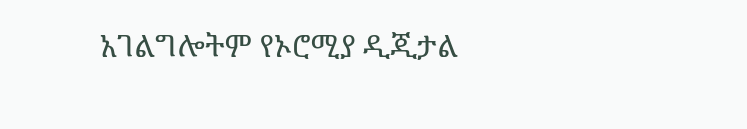አገልግሎትም የኦሮሚያ ዲጂታል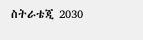ስትራቴጂ 2030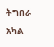ትግበራ አካል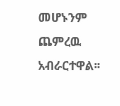መሆኑንም ጨምረዉ አብራርተዋል፡፡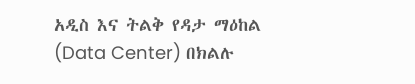አዲስ እና ትልቅ የዳታ ማዕከል (Data Center) በክልሉ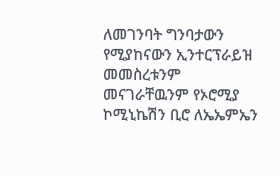ለመገንባት ግንባታውን የሚያከናውን ኢንተርፕራይዝ መመስረቱንም መናገራቸዉንም የኦሮሚያ ኮሚኒኬሽን ቢሮ ለኤኤምኤን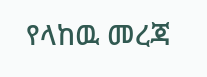የላከዉ መረጃ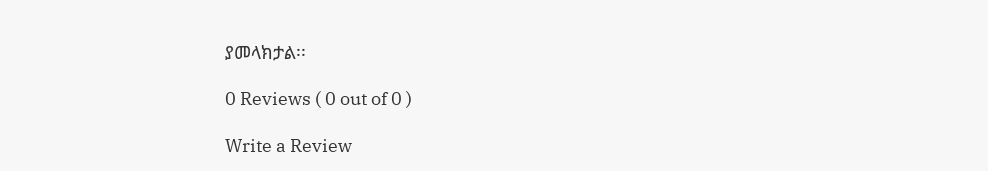ያመላክታል፡፡

0 Reviews ( 0 out of 0 )

Write a Review